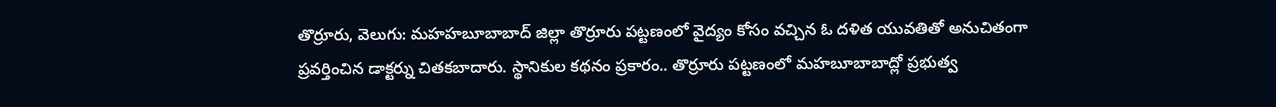తొర్రూరు, వెలుగు: మహహబూబాబాద్ జిల్లా తొర్రూరు పట్టణంలో వైద్యం కోసం వచ్చిన ఓ దళిత యువతితో అనుచితంగా ప్రవర్తించిన డాక్టర్ను చితకబాదారు. స్థానికుల కథనం ప్రకారం.. తొర్రూరు పట్టణంలో మహబూబాబాద్లో ప్రభుత్వ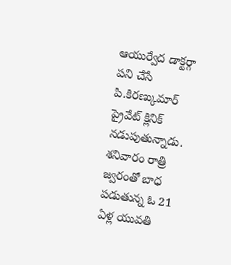ఆయుర్వేద డాక్టర్గా పని చేసే పి.కిరణ్కుమార్ ప్రైవేట్ క్లినిక్ నడుపుతున్నాడు. శనివారం రాత్రి జ్వరంతో బాధ పడుతున్న ఓ 21 ఏళ్ల యువతి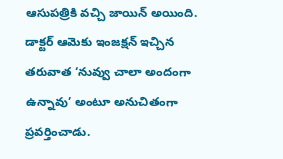ఆసుపత్రికి వచ్చి జాయిన్ అయింది.
డాక్టర్ ఆమెకు ఇంజక్షన్ ఇచ్చిన తరువాత ‘నువ్వు చాలా అందంగా ఉన్నావు’ అంటూ అనుచితంగా ప్రవర్తించాడు.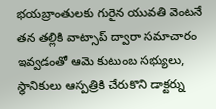భయబ్రాంతులకు గురైన యువతి వెంటనే తన తల్లికి వాట్సాప్ ద్వారా సమాచారం ఇవ్వడంతో ఆమె కుటుంబ సభ్యులు, స్థానికులు ఆస్పత్రికి చేరుకొని డాక్టర్ను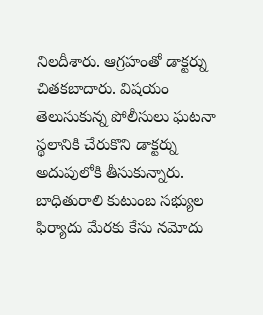నిలదీశారు. ఆగ్రహంతో డాక్టర్ను చితకబాదారు. విషయం తెలుసుకున్న పోలీసులు ఘటనా స్థలానికి చేరుకొని డాక్టర్ను అదుపులోకి తీసుకున్నారు. బాధితురాలి కుటుంబ సభ్యుల ఫిర్యాదు మేరకు కేసు నమోదు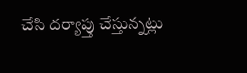చేసి దర్యాప్తు చేస్తున్నట్లు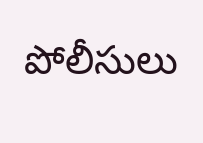పోలీసులు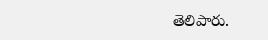తెలిపారు.